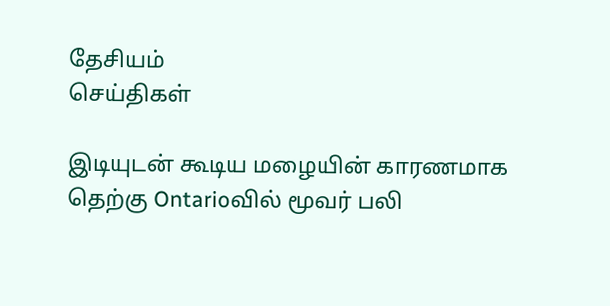தேசியம்
செய்திகள்

இடியுடன் கூடிய மழையின் காரணமாக தெற்கு Ontarioவில் மூவர் பலி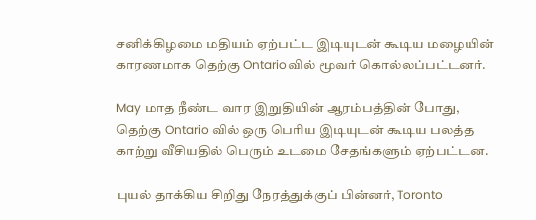சனிக்கிழமை மதியம் ஏற்பட்ட இடியுடன் கூடிய மழையின் காரணமாக தெற்கு Ontarioவில் மூவர் கொல்லப்பட்டனர்.

May மாத நீண்ட வார இறுதியின் ஆரம்பத்தின் போது, தெற்கு Ontario வில் ஒரு பெரிய இடியுடன் கூடிய பலத்த காற்று வீசியதில் பெரும் உடமை சேதங்களும் ஏற்பட்டன.

புயல் தாக்கிய சிறிது நேரத்துக்குப் பின்னர், Toronto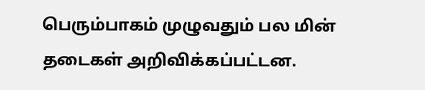பெரும்பாகம் முழுவதும் பல மின் தடைகள் அறிவிக்கப்பட்டன.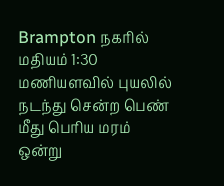Brampton நகரில் மதியம் 1:30 மணியளவில் புயலில் நடந்து சென்ற பெண் மீது பெரிய மரம் ஒன்று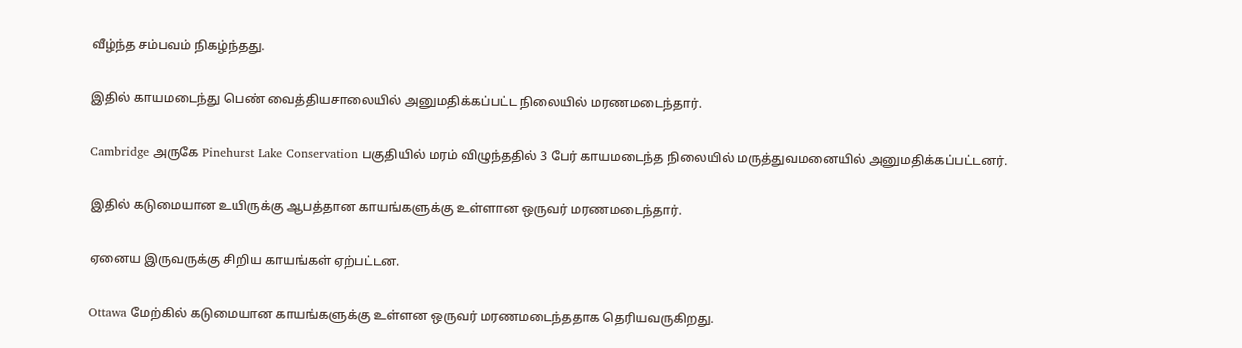வீழ்ந்த சம்பவம் நிகழ்ந்தது.

இதில் காயமடைந்து பெண் வைத்தியசாலையில் அனுமதிக்கப்பட்ட நிலையில் மரணமடைந்தார்.

Cambridge அருகே Pinehurst Lake Conservation பகுதியில் மரம் விழுந்ததில் 3 பேர் காயமடைந்த நிலையில் மருத்துவமனையில் அனுமதிக்கப்பட்டனர்.

இதில் கடுமையான உயிருக்கு ஆபத்தான காயங்களுக்கு உள்ளான ஒருவர் மரணமடைந்தார்.

ஏனைய இருவருக்கு சிறிய காயங்கள் ஏற்பட்டன.

Ottawa மேற்கில் கடுமையான காயங்களுக்கு உள்ளன ஒருவர் மரணமடைந்ததாக தெரியவருகிறது.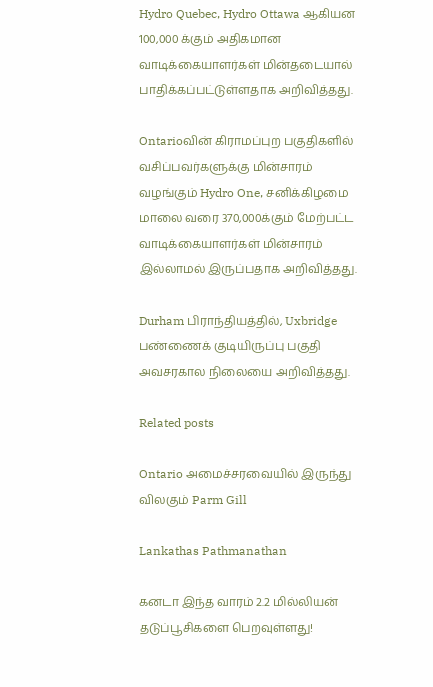Hydro Quebec, Hydro Ottawa ஆகியன 100,000 க்கும் அதிகமான வாடிக்கையாளர்கள் மின்தடையால் பாதிக்கப்பட்டுள்ளதாக அறிவித்தது.

Ontarioவின் கிராமப்புற பகுதிகளில் வசிப்பவர்களுக்கு மின்சாரம் வழங்கும் Hydro One, சனிக்கிழமை மாலை வரை 370,000க்கும் மேற்பட்ட வாடிக்கையாளர்கள் மின்சாரம் இல்லாமல் இருப்பதாக அறிவித்தது.

Durham பிராந்தியத்தில், Uxbridge பண்ணைக் குடியிருப்பு பகுதி அவசரகால நிலையை அறிவித்தது.

Related posts

Ontario அமைச்சரவையில் இருந்து விலகும் Parm Gill

Lankathas Pathmanathan

கனடா இந்த வாரம் 2.2 மில்லியன் தடுப்பூசிகளை பெறவுள்ளது!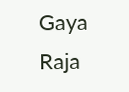Gaya Raja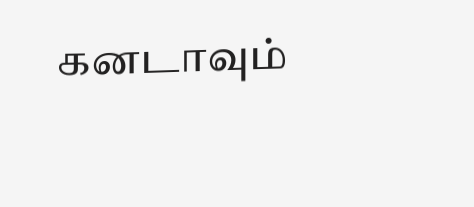கனடாவும்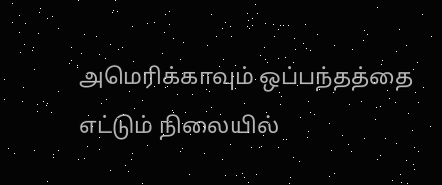அமெரிக்காவும் ஒப்பந்தத்தை எட்டும் நிலையில்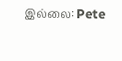இல்லை: Pete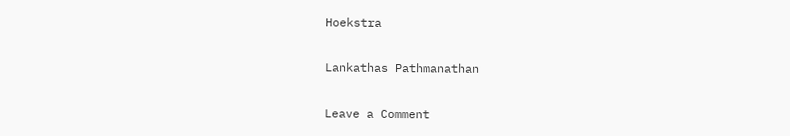Hoekstra

Lankathas Pathmanathan

Leave a Comment